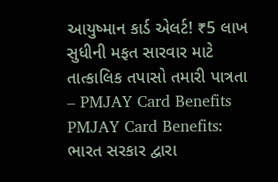આયુષ્માન કાર્ડ એલર્ટ! ₹5 લાખ સુધીની મફત સારવાર માટે તાત્કાલિક તપાસો તમારી પાત્રતા – PMJAY Card Benefits
PMJAY Card Benefits: ભારત સરકાર દ્વારા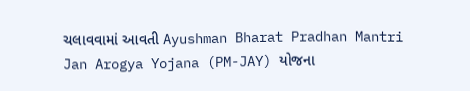ચલાવવામાં આવતી Ayushman Bharat Pradhan Mantri Jan Arogya Yojana (PM-JAY) યોજના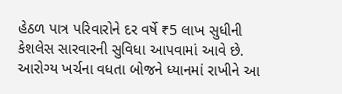હેઠળ પાત્ર પરિવારોને દર વર્ષે ₹5 લાખ સુધીની કેશલેસ સારવારની સુવિધા આપવામાં આવે છે. આરોગ્ય ખર્ચના વધતા બોજને ધ્યાનમાં રાખીને આ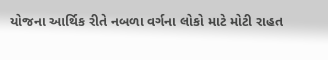યોજના આર્થિક રીતે નબળા વર્ગના લોકો માટે મોટી રાહત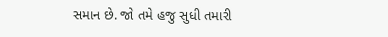સમાન છે. જો તમે હજુ સુધી તમારી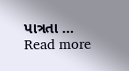પાત્રતા … Read more